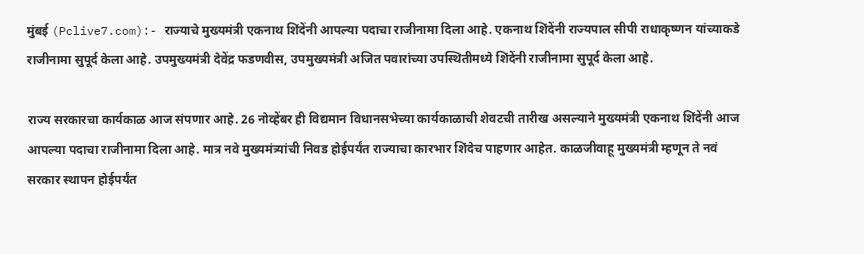मुंबई (Pclive7.com):- राज्याचे मुख्यमंत्री एकनाथ शिंदेंनी आपल्या पदाचा राजीनामा दिला आहे. एकनाथ शिंदेंनी राज्यपाल सीपी राधाकृष्णन यांच्याकडे राजीनामा सुपूर्द केला आहे. उपमुख्यमंत्री देवेंद्र फडणवीस, उपमुख्यमंत्री अजित पवारांच्या उपस्थितीमध्ये शिंदेंनी राजीनामा सुपूर्द केला आहे.

राज्य सरकारचा कार्यकाळ आज संपणार आहे. 26 नोव्हेंबर ही विद्यमान विधानसभेच्या कार्यकाळाची शेवटची तारीख असल्याने मुख्यमंत्री एकनाथ शिंदेंनी आज आपल्या पदाचा राजीनामा दिला आहे. मात्र नवे मुख्यमंत्र्यांची निवड होईपर्यंत राज्याचा कारभार शिंदेच पाहणार आहेत. काळजीवाहू मुख्यमंत्री म्हणून ते नवं सरकार स्थापन होईपर्यंत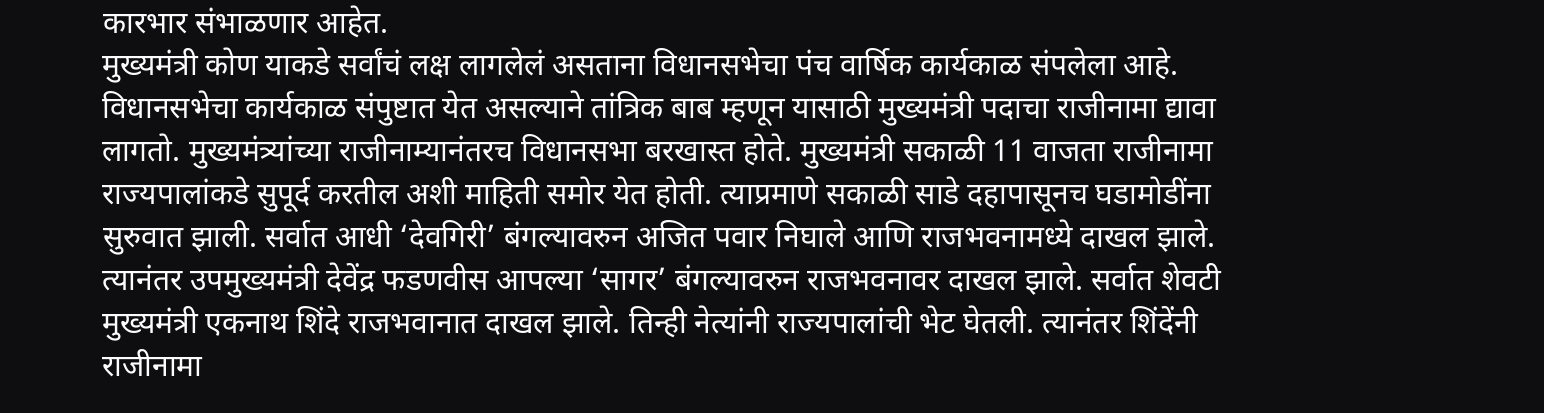कारभार संभाळणार आहेत.
मुख्यमंत्री कोण याकडे सर्वांचं लक्ष लागलेलं असताना विधानसभेचा पंच वार्षिक कार्यकाळ संपलेला आहे. विधानसभेचा कार्यकाळ संपुष्टात येत असल्याने तांत्रिक बाब म्हणून यासाठी मुख्यमंत्री पदाचा राजीनामा द्यावा लागतो. मुख्यमंत्र्यांच्या राजीनाम्यानंतरच विधानसभा बरखास्त होते. मुख्यमंत्री सकाळी 11 वाजता राजीनामा राज्यपालांकडे सुपूर्द करतील अशी माहिती समोर येत होती. त्याप्रमाणे सकाळी साडे दहापासूनच घडामोडींना सुरुवात झाली. सर्वात आधी ‘देवगिरी’ बंगल्यावरुन अजित पवार निघाले आणि राजभवनामध्ये दाखल झाले. त्यानंतर उपमुख्यमंत्री देवेंद्र फडणवीस आपल्या ‘सागर’ बंगल्यावरुन राजभवनावर दाखल झाले. सर्वात शेवटी मुख्यमंत्री एकनाथ शिंदे राजभवानात दाखल झाले. तिन्ही नेत्यांनी राज्यपालांची भेट घेतली. त्यानंतर शिंदेंनी राजीनामा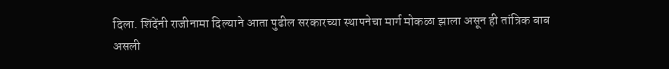दिला. शिंदेंनी राजीनामा दिल्याने आता पुढील सरकारच्या स्थापनेचा मार्ग मोकळा झाला असून ही तांत्रिक बाब असली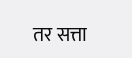तर सत्ता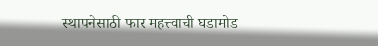स्थापनेसाठी फार महत्त्वाची घडामोड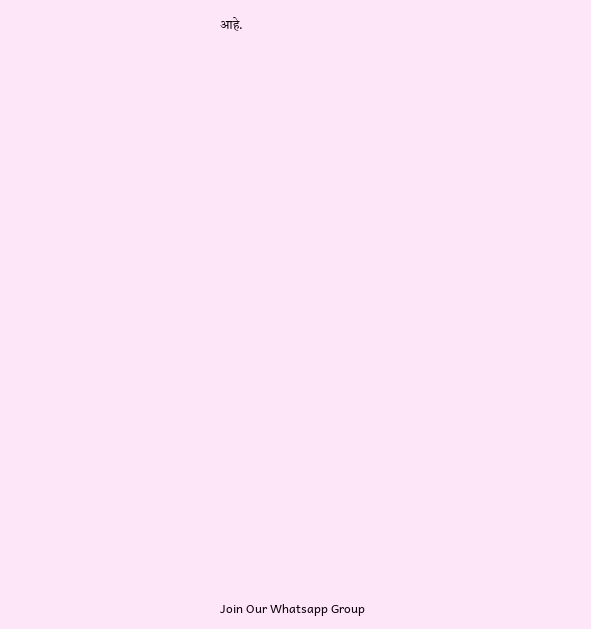आहे.






















Join Our Whatsapp Group